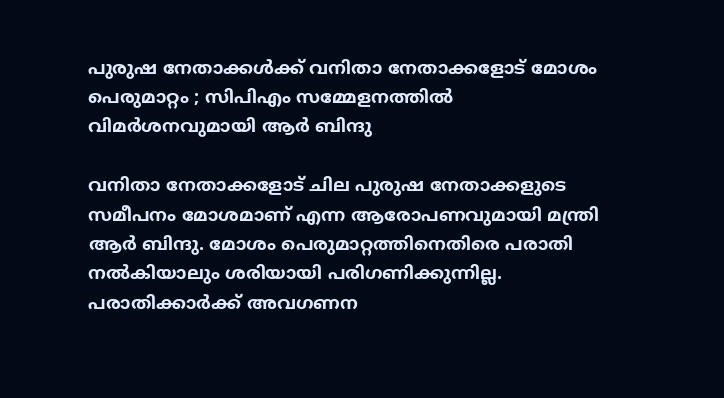പുരുഷ നേതാക്കള്‍ക്ക് വനിതാ നേതാക്കളോട് മോശം പെരുമാറ്റം ; സിപിഎം സമ്മേളനത്തില്‍ വിമര്‍ശനവുമായി ആര്‍ ബിന്ദു

വനിതാ നേതാക്കളോട് ചില പുരുഷ നേതാക്കളുടെ സമീപനം മോശമാണ് എന്ന ആരോപണവുമായി മന്ത്രി ആര്‍ ബിന്ദു. മോശം പെരുമാറ്റത്തിനെതിരെ പരാതി നല്‍കിയാലും ശരിയായി പരിഗണിക്കുന്നില്ല. പരാതിക്കാര്‍ക്ക് അവഗണന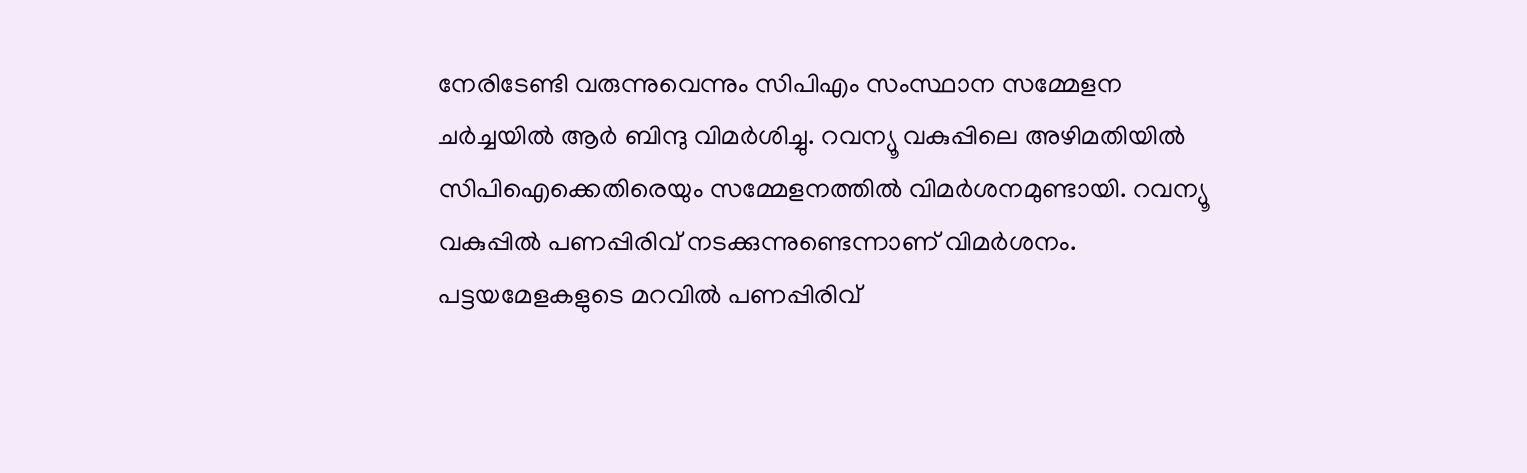നേരിടേണ്ടി വരുന്നുവെന്നും സിപിഎം സംസ്ഥാന സമ്മേളന ചര്‍ച്ചയില്‍ ആര്‍ ബിന്ദു വിമര്‍ശിച്ചു. റവന്യൂ വകുപ്പിലെ അഴിമതിയില്‍ സിപിഐക്കെതിരെയും സമ്മേളനത്തില്‍ വിമര്‍ശനമുണ്ടായി. റവന്യൂ വകുപ്പില്‍ പണപ്പിരിവ് നടക്കുന്നുണ്ടെന്നാണ് വിമര്‍ശനം. പട്ടയമേളകളുടെ മറവില്‍ പണപ്പിരിവ്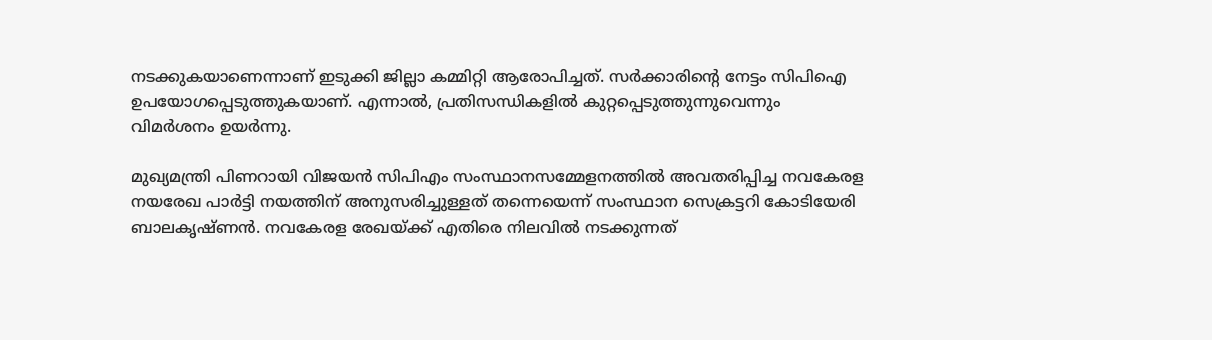നടക്കുകയാണെന്നാണ് ഇടുക്കി ജില്ലാ കമ്മിറ്റി ആരോപിച്ചത്. സര്‍ക്കാരിന്റെ നേട്ടം സിപിഐ ഉപയോഗപ്പെടുത്തുകയാണ്. എന്നാല്‍, പ്രതിസന്ധികളില്‍ കുറ്റപ്പെടുത്തുന്നുവെന്നും വിമര്‍ശനം ഉയര്‍ന്നു.

മുഖ്യമന്ത്രി പിണറായി വിജയന്‍ സിപിഎം സംസ്ഥാനസമ്മേളനത്തില്‍ അവതരിപ്പിച്ച നവകേരള നയരേഖ പാര്‍ട്ടി നയത്തിന് അനുസരിച്ചുള്ളത് തന്നെയെന്ന് സംസ്ഥാന സെക്രട്ടറി കോടിയേരി ബാലകൃഷ്ണന്‍. നവകേരള രേഖയ്ക്ക് എതിരെ നിലവില്‍ നടക്കുന്നത്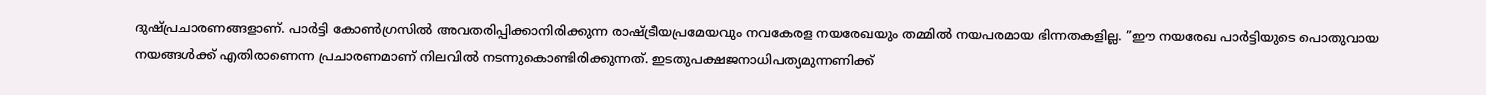ദുഷ്പ്രചാരണങ്ങളാണ്. പാര്‍ട്ടി കോണ്‍ഗ്രസില്‍ അവതരിപ്പിക്കാനിരിക്കുന്ന രാഷ്ട്രീയപ്രമേയവും നവകേരള നയരേഖയും തമ്മില്‍ നയപരമായ ഭിന്നതകളില്ല. ”ഈ നയരേഖ പാര്‍ട്ടിയുടെ പൊതുവായ നയങ്ങള്‍ക്ക് എതിരാണെന്ന പ്രചാരണമാണ് നിലവില്‍ നടന്നുകൊണ്ടിരിക്കുന്നത്. ഇടതുപക്ഷജനാധിപത്യമുന്നണിക്ക്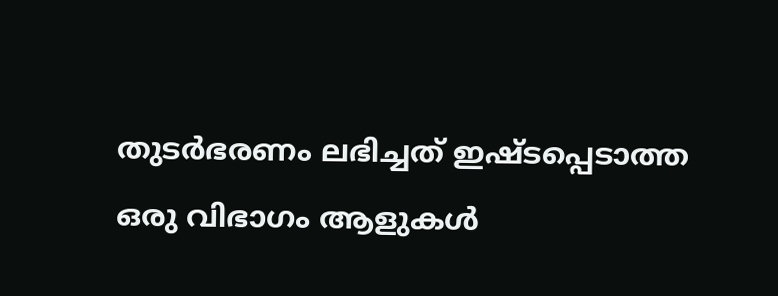തുടര്‍ഭരണം ലഭിച്ചത് ഇഷ്ടപ്പെടാത്ത ഒരു വിഭാഗം ആളുകള്‍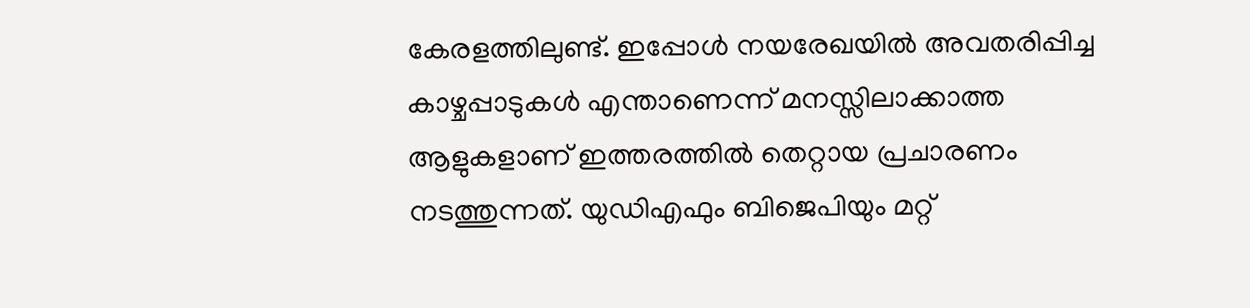കേരളത്തിലുണ്ട്. ഇപ്പോള്‍ നയരേഖയില്‍ അവതരിപ്പിച്ച കാഴ്ചപ്പാടുകള്‍ എന്താണെന്ന് മനസ്സിലാക്കാത്ത ആളുകളാണ് ഇത്തരത്തില്‍ തെറ്റായ പ്രചാരണം നടത്തുന്നത്. യുഡിഎഫും ബിജെപിയും മറ്റ്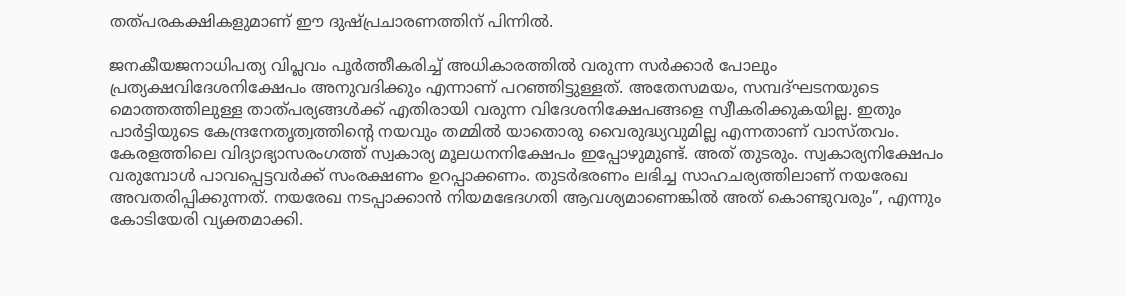തത്പരകക്ഷികളുമാണ് ഈ ദുഷ്പ്രചാരണത്തിന് പിന്നില്‍.

ജനകീയജനാധിപത്യ വിപ്ലവം പൂര്‍ത്തീകരിച്ച് അധികാരത്തില്‍ വരുന്ന സര്‍ക്കാര്‍ പോലും പ്രത്യക്ഷവിദേശനിക്ഷേപം അനുവദിക്കും എന്നാണ് പറഞ്ഞിട്ടുള്ളത്. അതേസമയം, സമ്പദ്ഘടനയുടെ മൊത്തത്തിലുള്ള താത്പര്യങ്ങള്‍ക്ക് എതിരായി വരുന്ന വിദേശനിക്ഷേപങ്ങളെ സ്വീകരിക്കുകയില്ല. ഇതും പാര്‍ട്ടിയുടെ കേന്ദ്രനേതൃത്വത്തിന്റെ നയവും തമ്മില്‍ യാതൊരു വൈരുദ്ധ്യവുമില്ല എന്നതാണ് വാസ്തവം. കേരളത്തിലെ വിദ്യാഭ്യാസരംഗത്ത് സ്വകാര്യ മൂലധനനിക്ഷേപം ഇപ്പോഴുമുണ്ട്. അത് തുടരും. സ്വകാര്യനിക്ഷേപം വരുമ്പോള്‍ പാവപ്പെട്ടവര്‍ക്ക് സംരക്ഷണം ഉറപ്പാക്കണം. തുടര്‍ഭരണം ലഭിച്ച സാഹചര്യത്തിലാണ് നയരേഖ അവതരിപ്പിക്കുന്നത്. നയരേഖ നടപ്പാക്കാന്‍ നിയമഭേദഗതി ആവശ്യമാണെങ്കില്‍ അത് കൊണ്ടുവരും”, എന്നും കോടിയേരി വ്യക്തമാക്കി.